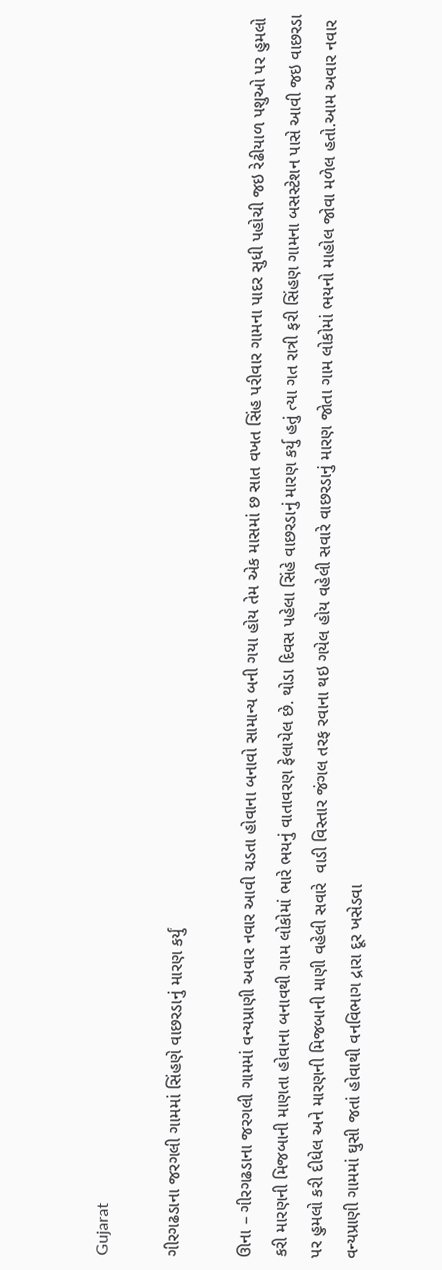Gujarat

ગીરગઢડાના જરગલી ગામમાં સિંહણે વાછરડાનું મારણ કર્યું

ઊના – ગીરગઢડાના જરગલી ગામમાં વન્યપ્રાણી અવાર નવાર આવી ચડતા હોવાના બનાવો સામાન્ય બની ગયા હોય તેમ એક માસમાં છ સાત વખત સિંહ પરીવાર ગામના પાદર સુધી પહોચી જઇ રેઢીયાળ પશુઓ પર હુમલો કરી મારણની મિજબાની માણતા હોવાના બનાવથી ગામ લોકોમાં ભારે ભયનું વાતાવરણ ફેલાયેલ છે. થોડા દિવસ પહેલા સિંહે વાછરડાનું મારણ કર્યુ હતું ત્યા ગત રાત્રી ફરી સિંહણ ગામના બસસ્ટેશન પાસે આવી જઇ વાછરડા પર હુમલો કરી દીધેલ અને મારણની મિજબાની માણી વહેલી સવારે  વાડી વિસ્તાર જંગલ તરફ રવાના થઇ ગયેલ હોય વહેલી સવારે વાછરડાનું મારણ જોતા ગામ લોકોમાં ભયનો માહોલ જોવા મળેલ હતો.આમ અવાર નવાર વન્યપ્રાણી ગામમાં ઘુસી જતાં હોવાથી વનવિભાગ દ્રારા દૂર ખસેડવા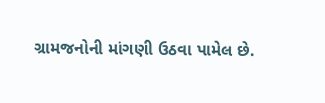ગ્રામજનોની માંગણી ઉઠવા પામેલ છે.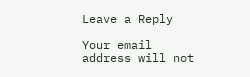Leave a Reply

Your email address will not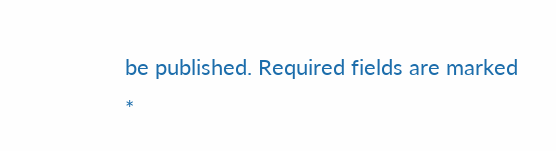be published. Required fields are marked *